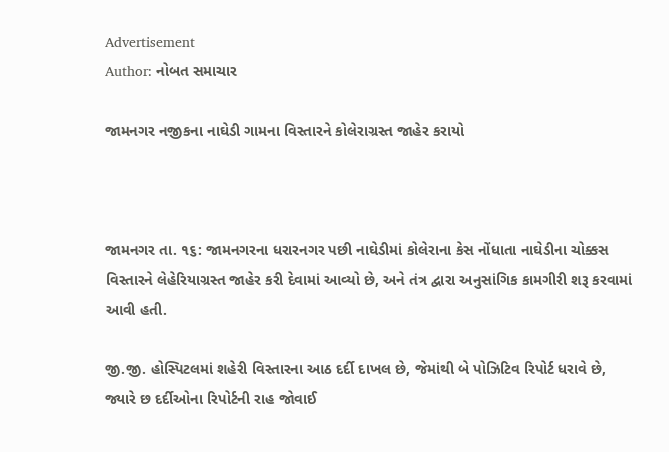Advertisement
Author: નોબત સમાચાર

જામનગર નજીકના નાઘેડી ગામના વિસ્તારને કોલેરાગ્રસ્ત જાહેર કરાયો



જામનગર તા. ૧૬: જામનગરના ધરારનગર પછી નાઘેડીમાં કોલેરાના કેસ નોંધાતા નાઘેડીના ચોક્કસ વિસ્તારને લેહેરિયાગ્રસ્ત જાહેર કરી દેવામાં આવ્યો છે, અને તંત્ર દ્વારા અનુસાંગિક કામગીરી શરૂ કરવામાં આવી હતી.

જી.જી. હોસ્પિટલમાં શહેરી વિસ્તારના આઠ દર્દી દાખલ છે, જેમાંથી બે પોઝિટિવ રિપોર્ટ ધરાવે છે, જ્યારે છ દર્દીઓના રિપોર્ટની રાહ જોવાઈ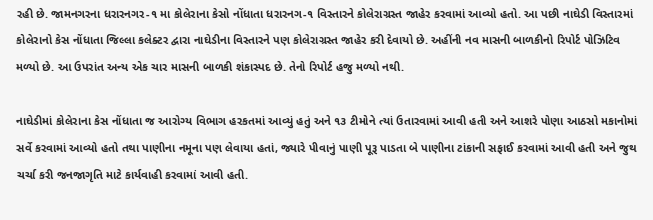રહી છે. જામનગરના ધરારનગર-૧ મા કોલેરાના કેસો નોંધાતા ધરારનગ-૧ વિસ્તારને કોલેરાગ્રસ્ત જાહેર કરવામાં આવ્યો હતો. આ પછી નાઘેડી વિસ્તારમાં કોલેરાનો કેસ નોંધાતા જિલ્લા કલેક્ટર દ્વારા નાઘેડીના વિસ્તારને પણ કોલેરાગ્રસ્ત જાહેર કરી દેવાયો છે. અહીંની નવ માસની બાળકીનો રિપોર્ટ પોઝિટિવ મળ્યો છે. આ ઉપરાંત અન્ય એક ચાર માસની બાળકી શંકાસ્પદ છે. તેનો રિપોર્ટ હજુ મળ્યો નથી.

નાઘેડીમાં કોલેરાના કેસ નોંધાતા જ આરોગ્ય વિભાગ હરકતમાં આવ્યું હતું અને ૧૩ ટીમોને ત્યાં ઉતારવામાં આવી હતી અને આશરે પોણા આઠસો મકાનોમાં સર્વે કરવામાં આવ્યો હતો તથા પાણીના નમૂના પણ લેવાયા હતાં, જ્યારે પીવાનું પાણી પૂરૂ પાડતા બે પાણીના ટાંકાની સફાઈ કરવામાં આવી હતી અને જુથ ચર્ચા કરી જનજાગૃતિ માટે કાર્યવાહી કરવામાં આવી હતી.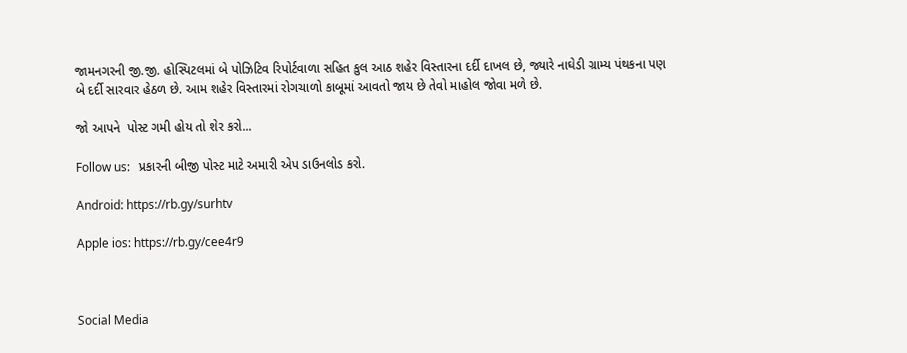જામનગરની જી.જી. હોસ્પિટલમાં બે પોઝિટિવ રિપોર્ટવાળા સહિત કુલ આઠ શહેર વિસ્તારના દર્દી દાખલ છે, જ્યારે નાઘેડી ગ્રામ્ય પંથકના પણ બે દર્દી સારવાર હેઠળ છે. આમ શહેર વિસ્તારમાં રોગચાળો કાબૂમાં આવતો જાય છે તેવો માહોલ જોવા મળે છે.

જો આપને  પોસ્ટ ગમી હોય તો શેર કરો...

Follow us:   પ્રકારની બીજી પોસ્ટ માટે અમારી એપ ડાઉનલોડ કરો.

Android: https://rb.gy/surhtv

Apple ios: https://rb.gy/cee4r9



Social Media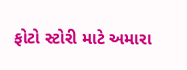ફોટો સ્ટોરી માટે અમારા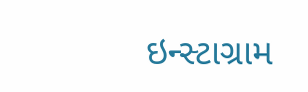ઇન્સ્ટાગ્રામ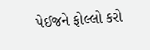પેઈજને ફોલ્લો કરો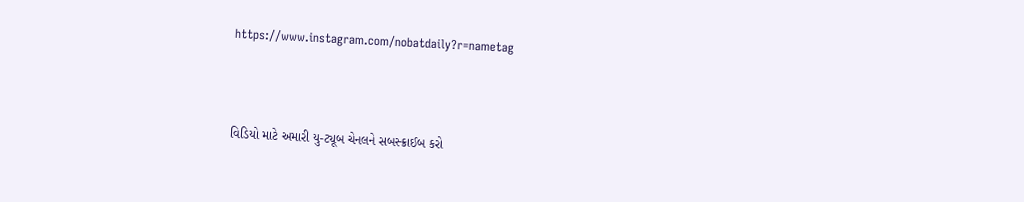https://www.instagram.com/nobatdaily?r=nametag



વિડિયો માટે અમારી યુ-ટ્યૂબ ચેનલને સબસ્ક્રાઈબ કરો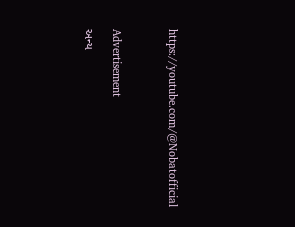https://youtube.com/@Nobatofficial



Advertisement

અન્ય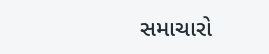સમાચારો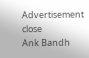Advertisement
close
Ank Bandh